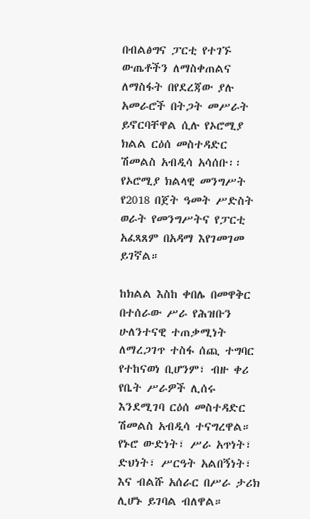በብልፅግና ፓርቲ የተገኙ ውጤቶችን ለማስቀጠልና ለማስፋት በየደረጃው ያሉ አመራሮች በትጋት መሥራት ይኖርባቸዋል ሲሉ የኦሮሚያ ክልል ርዕሰ መስተዳድር ሽመልስ አብዲሳ አሳሰቡ፡፡
የኦሮሚያ ክልላዊ መንግሥት የ2018 በጀት ዓመት ሥድስት ወራት የመንግሥትና የፓርቲ አፈጻጸም በአዳማ እየገመገመ ይገኛል።

ከክልል እስከ ቀበሌ በመዋቅር በተሰራው ሥራ የሕዝቡን ሁለንተናዊ ተጠቃሚነት ለማረጋገጥ ተስፋ ሰጪ ተግባር የተከናወነ ቢሆንም፣ ብዙ ቀሪ የቤት ሥራዎች ሊሰሩ እንደሚገባ ርዕሰ መስተዳድር ሽመልስ አብዲሳ ተናግረዋል።
የኑሮ ውድነት፣ ሥራ አጥነት፣ ድህነት፣ ሥርዓት አልበኝነት፣ እና ብልሹ አሰራር በሥራ ታሪክ ሊሆኑ ይገባል ብለዋል።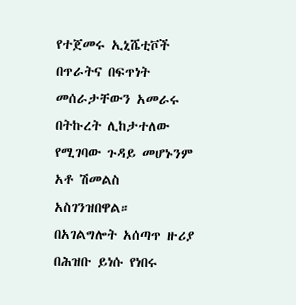የተጀመሩ ኢኒሼቲቮች በጥራትና በፍጥነት መሰራታቸውን አመራሩ በትኩረት ሊከታተለው የሚገባው ጉዳይ መሆኑንም አቶ ሽመልስ አስገንዝበዋል።
በአገልግሎት አሰጣጥ ዙሪያ በሕዝቡ ይነሱ የነበሩ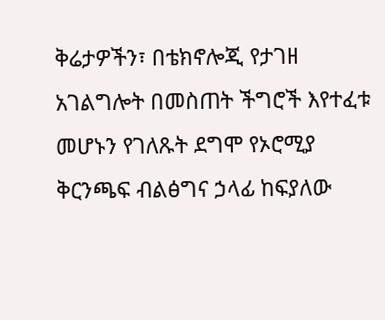ቅሬታዎችን፣ በቴክኖሎጂ የታገዘ አገልግሎት በመስጠት ችግሮች እየተፈቱ መሆኑን የገለጹት ደግሞ የኦሮሚያ ቅርንጫፍ ብልፅግና ኃላፊ ከፍያለው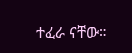ተፈራ ናቸው።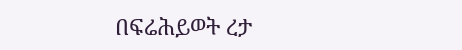በፍሬሕይወት ረታ